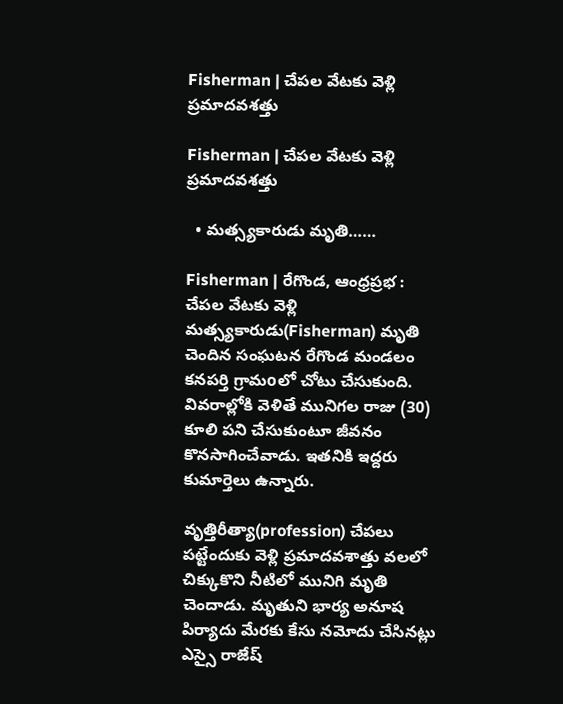Fisherman | చేపల వేటకు వెళ్లి ప్రమాదవశత్తు

Fisherman | చేపల వేటకు వెళ్లి ప్రమాదవశత్తు

  • మత్స్యకారుడు మృతి……

Fisherman | రేగొండ, ఆంధ్రప్రభ : చేపల వేటకు వెళ్లి మత్స్యకారుడు(Fisherman) మృతి చెందిన సంఘటన రేగొండ మండలం కనపర్తి గ్రామoలో చోటు చేసుకుంది. వివరాల్లోకి వెళితే మునిగల రాజు (30) కూలి పని చేసుకుంటూ జీవనం కొనసాగించేవాడు. ఇతనికి ఇద్దరు కుమార్తెలు ఉన్నారు.

వృత్తిరీత్యా(profession) చేపలు పట్టేందుకు వెళ్లి ప్రమాదవశాత్తు వలలో చిక్కుకొని నీటిలో మునిగి మృతి చెందాడు. మృతుని భార్య అనూష పిర్యాదు మేరకు కేసు నమోదు చేసినట్లు ఎస్సై రాజేష్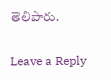తెలిపారు.

Leave a Reply